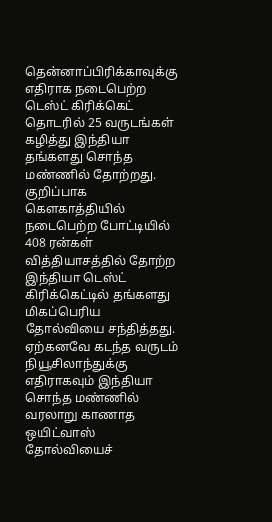தென்னாப்பிரிக்காவுக்கு எதிராக நடைபெற்ற டெஸ்ட் கிரிக்கெட் தொடரில் 25 வருடங்கள் கழித்து இந்தியா தங்களது சொந்த மண்ணில் தோற்றது. குறிப்பாக கௌகாத்தியில் நடைபெற்ற போட்டியில் 408 ரன்கள் வித்தியாசத்தில் தோற்ற இந்தியா டெஸ்ட் கிரிக்கெட்டில் தங்களது மிகப்பெரிய தோல்வியை சந்தித்தது. ஏற்கனவே கடந்த வருடம் நியூசிலாந்துக்கு எதிராகவும் இந்தியா சொந்த மண்ணில் வரலாறு காணாத ஒயிட்வாஸ் தோல்வியைச்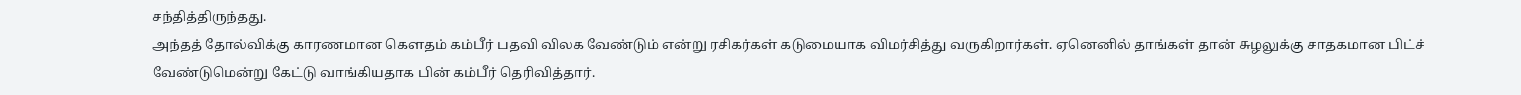சந்தித்திருந்தது.
அந்தத் தோல்விக்கு காரணமான கௌதம் கம்பீர் பதவி விலக வேண்டும் என்று ரசிகர்கள் கடுமையாக விமர்சித்து வருகிறார்கள். ஏனெனில் தாங்கள் தான் சுழலுக்கு சாதகமான பிட்ச் வேண்டுமென்று கேட்டு வாங்கியதாக பின் கம்பீர் தெரிவித்தார்.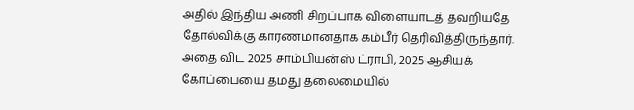அதில் இந்திய அணி சிறப்பாக விளையாடத் தவறியதே தோல்விக்கு காரணமானதாக கம்பீர் தெரிவித்திருந்தார்.
அதை விட 2025 சாம்பியன்ஸ் ட்ராபி, 2025 ஆசியக் கோப்பையை தமது தலைமையில்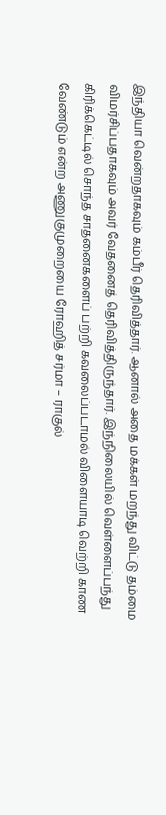இந்தியா வென்றதாகவும் கம்பீர் தெரிவித்தார். ஆனால் அதை மக்கள் மறந்து விட்டு தம்மை விமர்சிப்பதாகவும் அவர் வேதனைத் தெரிவித்திருந்தார். இந்நிலையில் வெள்ளைப்பந்து கிரிக்கெட்டில் சொந்த சாதனைகளைப் பற்றி கவலைப்படாமல் விளையாடி வெற்றி காண வேண்டும் என்ற அணுகுமுறையை ரோஹித் சர்மா – ராகுல்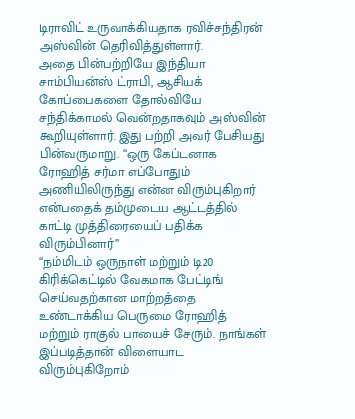டிராவிட் உருவாக்கியதாக ரவிச்சந்திரன் அஸ்வின் தெரிவித்துள்ளார்.
அதை பின்பற்றியே இந்தியா சாம்பியன்ஸ் ட்ராபி, ஆசியக் கோப்பைகளை தோல்வியே சந்திக்காமல் வென்றதாகவும் அஸ்வின் கூறியுள்ளார். இது பற்றி அவர் பேசியது பின்வருமாறு. “ஒரு கேப்டனாக ரோஹித் சர்மா எப்போதும் அணியிலிருந்து என்ன விரும்புகிறார் என்பதைக் தம்முடைய ஆட்டத்தில் காட்டி முத்திரையைப் பதிக்க விரும்பினார்”
“நம்மிடம் ஒருநாள் மற்றும் டி20 கிரிக்கெட்டில் வேகமாக பேட்டிங் செய்வதற்கான மாற்றத்தை உண்டாக்கிய பெருமை ரோஹித் மற்றும் ராகுல் பாயைச் சேரும். நாங்கள் இப்படித்தான் விளையாட விரும்புகிறோம்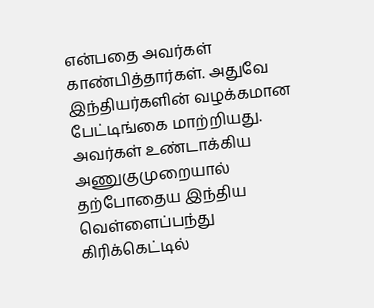என்பதை அவர்கள் காண்பித்தார்கள். அதுவே இந்தியர்களின் வழக்கமான பேட்டிங்கை மாற்றியது. அவர்கள் உண்டாக்கிய அணுகுமுறையால் தற்போதைய இந்திய வெள்ளைப்பந்து கிரிக்கெட்டில்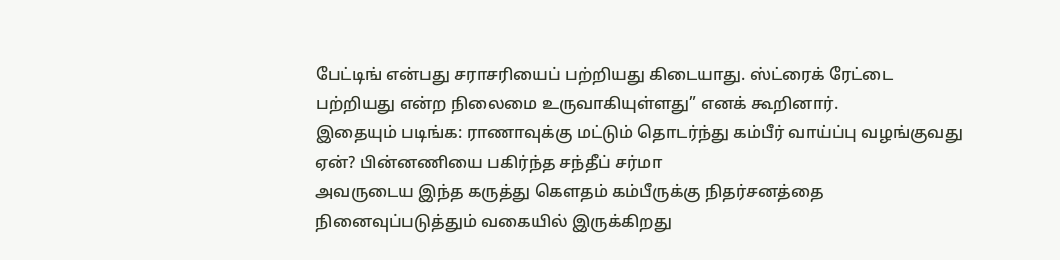பேட்டிங் என்பது சராசரியைப் பற்றியது கிடையாது. ஸ்ட்ரைக் ரேட்டை பற்றியது என்ற நிலைமை உருவாகியுள்ளது” எனக் கூறினார்.
இதையும் படிங்க: ராணாவுக்கு மட்டும் தொடர்ந்து கம்பீர் வாய்ப்பு வழங்குவது ஏன்? பின்னணியை பகிர்ந்த சந்தீப் சர்மா
அவருடைய இந்த கருத்து கௌதம் கம்பீருக்கு நிதர்சனத்தை நினைவுப்படுத்தும் வகையில் இருக்கிறது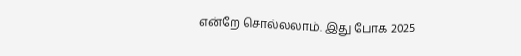என்றே சொல்லலாம். இது போக 2025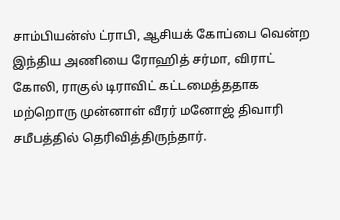சாம்பியன்ஸ் ட்ராபி, ஆசியக் கோப்பை வென்ற இந்திய அணியை ரோஹித் சர்மா, விராட் கோலி, ராகுல் டிராவிட் கட்டமைத்ததாக மற்றொரு முன்னாள் வீரர் மனோஜ் திவாரி சமீபத்தில் தெரிவித்திருந்தார்.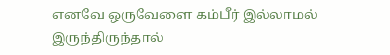எனவே ஒருவேளை கம்பீர் இல்லாமல் இருந்திருந்தால்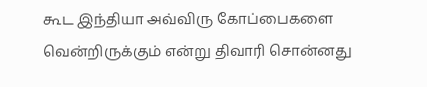கூட இந்தியா அவ்விரு கோப்பைகளை வென்றிருக்கும் என்று திவாரி சொன்னது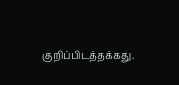குறிப்பிடத்தக்கது.